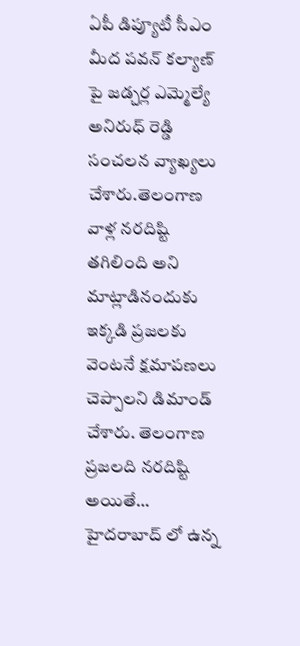ఏపీ డిప్యూటీ సీఎం మీద పవన్ కల్యాణ్ పై జడ్చర్ల ఎమ్మెల్యే అనిరుధ్ రెడ్డి సంచలన వ్యాఖ్యలు చేశారు.తెలంగాణ వాళ్ల నరదిష్టి తగిలింది అని మాట్లాడినందుకు ఇక్కడి ప్రజలకు వెంటనే క్షమాపణలు చెప్పాలని డిమాండ్ చేశారు. తెలంగాణ ప్రజలది నరదిష్టి అయితే… హైదరాబాద్ లో ఉన్న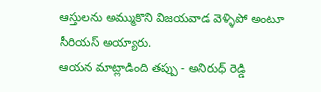ఆస్తులను అమ్ముకొని విజయవాడ వెళ్ళిపో అంటూ సీరియస్ అయ్యారు.
ఆయన మాట్లాడింది తప్పు - అనిరుధ్ రెడ్డి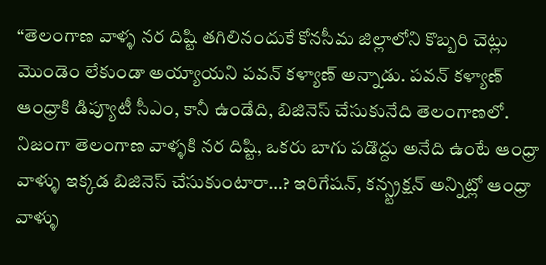“తెలంగాణ వాళ్ళ నర దిష్టి తగిలినందుకే కోనసీమ జిల్లాలోని కొబ్బరి చెట్లు మొండెం లేకుండా అయ్యాయని పవన్ కళ్యాణ్ అన్నాడు. పవన్ కళ్యాణ్ ఆంధ్రాకి డిప్యూటీ సీఎం, కానీ ఉండేది, బిజినెస్ చేసుకునేది తెలంగాణలో. నిజంగా తెలంగాణ వాళ్ళకి నర దిష్టి, ఒకరు బాగు పడొద్దు అనేది ఉంటే ఆంధ్రా వాళ్ళు ఇక్కడ బిజినెస్ చేసుకుంటారా…? ఇరిగేషన్, కన్స్ట్రక్షన్ అన్నిట్లో ఆంధ్రా వాళ్ళు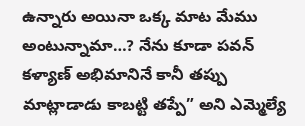ఉన్నారు అయినా ఒక్క మాట మేము అంటున్నామా…? నేను కూడా పవన్ కళ్యాణ్ అభిమానినే కానీ తప్పు మాట్లాడాడు కాబట్టి తప్పే” అని ఎమ్మెల్యే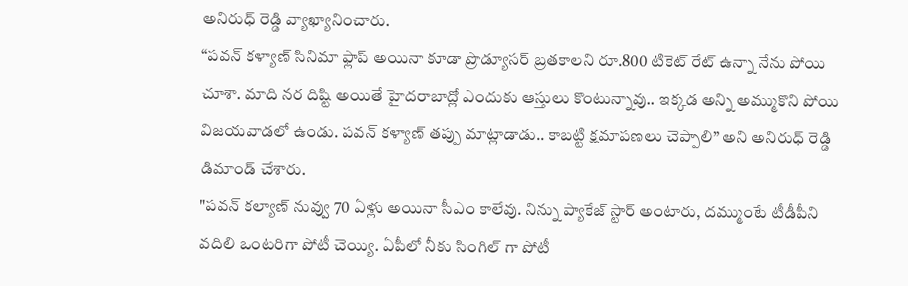అనిరుధ్ రెడ్డి వ్యాఖ్యానించారు.
“పవన్ కళ్యాణ్ సినిమా ఫ్లాప్ అయినా కూడా ప్రొడ్యూసర్ బ్రతకాలని రూ.800 టికెట్ రేట్ ఉన్నా నేను పోయి చూశా. మాది నర దిష్టి అయితే హైదరాబాద్లో ఎందుకు ఆస్తులు కొంటున్నావు.. ఇక్కడ అన్ని అమ్ముకొని పోయి విజయవాడలో ఉండు. పవన్ కళ్యాణ్ తప్పు మాట్లాడాడు.. కాబట్టి క్షమాపణలు చెప్పాలి” అని అనిరుధ్ రెడ్డి డిమాండ్ చేశారు.
"పవన్ కల్యాణ్ నువ్వు 70 ఏళ్లు అయినా సీఎం కాలేవు. నిన్ను ప్యాకేజ్ స్టార్ అంటారు, దమ్ముంటే టీడీపీని వదిలి ఒంటరిగా పోటీ చెయ్యి. ఏపీలో నీకు సింగిల్ గా పోటీ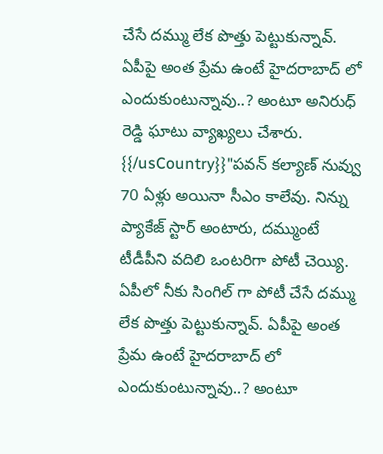చేసే దమ్ము లేక పొత్తు పెట్టుకున్నావ్. ఏపీపై అంత ప్రేమ ఉంటే హైదరాబాద్ లో ఎందుకుంటున్నావు..? అంటూ అనిరుధ్ రెడ్డి ఘాటు వ్యాఖ్యలు చేశారు.
{{/usCountry}}"పవన్ కల్యాణ్ నువ్వు 70 ఏళ్లు అయినా సీఎం కాలేవు. నిన్ను ప్యాకేజ్ స్టార్ అంటారు, దమ్ముంటే టీడీపీని వదిలి ఒంటరిగా పోటీ చెయ్యి. ఏపీలో నీకు సింగిల్ గా పోటీ చేసే దమ్ము లేక పొత్తు పెట్టుకున్నావ్. ఏపీపై అంత ప్రేమ ఉంటే హైదరాబాద్ లో ఎందుకుంటున్నావు..? అంటూ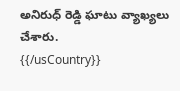అనిరుధ్ రెడ్డి ఘాటు వ్యాఖ్యలు చేశారు.
{{/usCountry}}